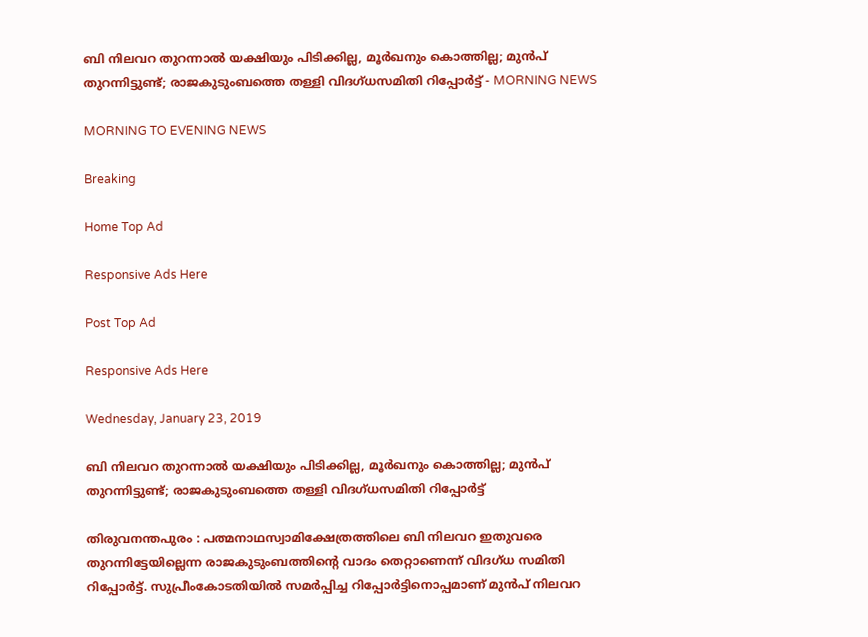ബി നിലവറ തുറന്നാല്‍ യക്ഷിയും പിടിക്കില്ല, മൂര്‍ഖനും കൊത്തില്ല; മുന്‍പ് തുറന്നിട്ടുണ്ട്; രാജകുടുംബത്തെ തള്ളി വിദഗ്ധസമിതി റിപ്പോര്‍ട്ട് - MORNING NEWS

MORNING TO EVENING NEWS

Breaking

Home Top Ad

Responsive Ads Here

Post Top Ad

Responsive Ads Here

Wednesday, January 23, 2019

ബി നിലവറ തുറന്നാല്‍ യക്ഷിയും പിടിക്കില്ല, മൂര്‍ഖനും കൊത്തില്ല; മുന്‍പ് തുറന്നിട്ടുണ്ട്; രാജകുടുംബത്തെ തള്ളി വിദഗ്ധസമിതി റിപ്പോര്‍ട്ട്

തിരുവനന്തപുരം : പത്മനാഥസ്വാമിക്ഷേത്രത്തിലെ ബി നിലവറ ഇതുവരെ തുറന്നിട്ടേയില്ലെന്ന രാജകുടുംബത്തിന്റെ വാദം തെറ്റാണെന്ന് വിദഗ്ധ സമിതി റിപ്പോര്‍ട്ട്. സുപ്രീംകോടതിയില്‍ സമര്‍പ്പിച്ച റിപ്പോര്‍ട്ടിനൊപ്പമാണ് മുന്‍പ് നിലവറ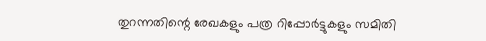തുറന്നതിന്റെ രേഖകളും പത്ര റിപ്പോര്‍ട്ടുകളും സമിതി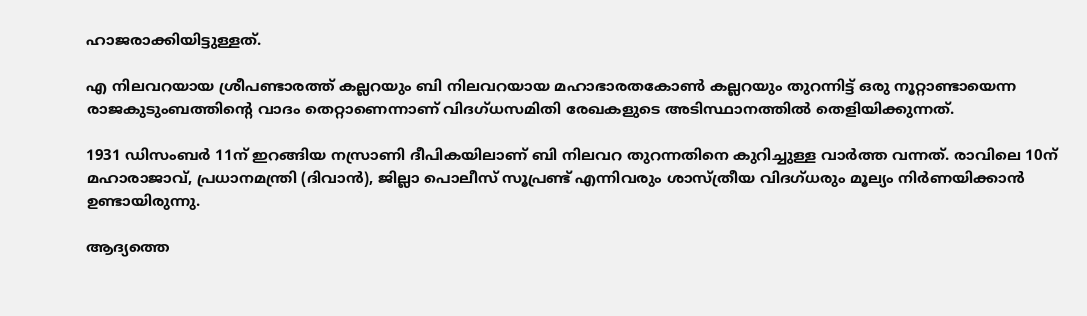ഹാജരാക്കിയിട്ടുള്ളത്.

എ നിലവറയായ ശ്രീപണ്ടാരത്ത് കല്ലറയും ബി നിലവറയായ മഹാഭാരതകോണ്‍ കല്ലറയും തുറന്നിട്ട് ഒരു നൂറ്റാണ്ടായെന്ന രാജകുടുംബത്തിന്റെ വാദം തെറ്റാണെന്നാണ് വിദഗ്ധസമിതി രേഖകളുടെ അടിസ്ഥാനത്തില്‍ തെളിയിക്കുന്നത്.

1931 ഡിസംബര്‍ 11ന് ഇറങ്ങിയ നസ്രാണി ദീപികയിലാണ് ബി നിലവറ തുറന്നതിനെ കുറിച്ചുള്ള വാര്‍ത്ത വന്നത്. രാവിലെ 10ന് മഹാരാജാവ്, പ്രധാനമന്ത്രി (ദിവാന്‍), ജില്ലാ പൊലീസ് സൂപ്രണ്ട് എന്നിവരും ശാസ്ത്രീയ വിദഗ്ധരും മൂല്യം നിര്‍ണയിക്കാന്‍ ഉണ്ടായിരുന്നു.

ആദ്യത്തെ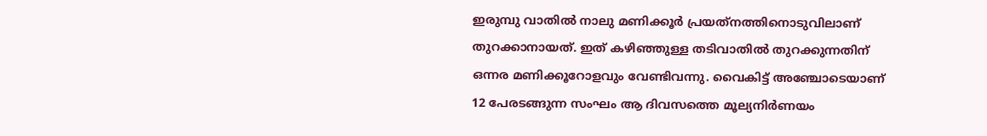ഇരുമ്പു വാതില്‍ നാലു മണിക്കൂര്‍ പ്രയത്‌നത്തിനൊടുവിലാണ് തുറക്കാനായത്. ഇത് കഴിഞ്ഞുള്ള തടിവാതില്‍ തുറക്കുന്നതിന് ഒന്നര മണിക്കൂറോളവും വേണ്ടിവന്നു. വൈകിട്ട് അഞ്ചോടെയാണ് 12 പേരടങ്ങുന്ന സംഘം ആ ദിവസത്തെ മൂല്യനിര്‍ണയം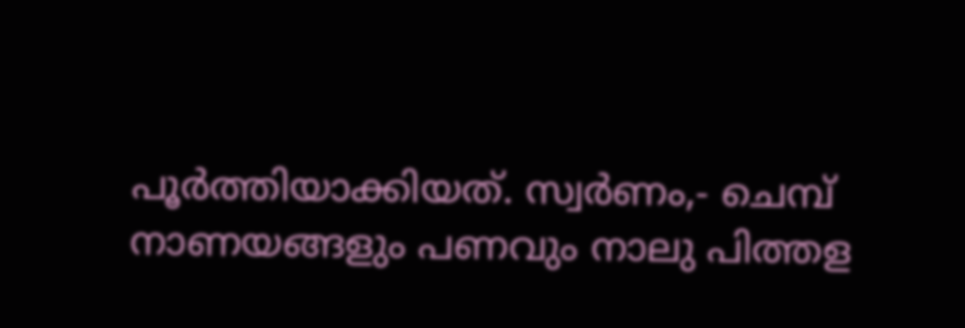പൂര്‍ത്തിയാക്കിയത്. സ്വര്‍ണം,- ചെമ്പ് നാണയങ്ങളും പണവും നാലു പിത്തള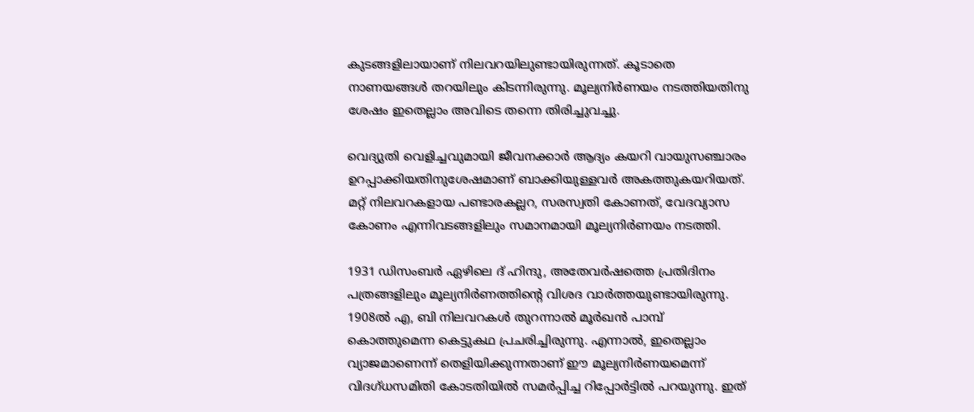കുടങ്ങളിലായാണ് നിലവറയിലുണ്ടായിരുന്നത്. കൂടാതെ നാണയങ്ങള്‍ തറയിലും കിടന്നിരുന്നു. മൂല്യനിര്‍ണയം നടത്തിയതിനു ശേഷം ഇതെല്ലാം അവിടെ തന്നെ തിരിച്ചുവച്ചു.

വെദ്യുതി വെളിച്ചവുമായി ജീവനക്കാര്‍ ആദ്യം കയറി വായുസഞ്ചാരം ഉറപ്പാക്കിയതിനുശേഷമാണ് ബാക്കിയുള്ളവര്‍ അകത്തുകയറിയത്. മറ്റ് നിലവറകളായ പണ്ടാരകല്ലറ, സരസ്വതി കോണത്, വേദവ്യാസ കോണം എന്നിവടങ്ങളിലും സമാനമായി മൂല്യനിര്‍ണയം നടത്തി.

1931 ഡിസംബര്‍ ഏഴിലെ ദ് ഹിന്ദു, അതേവര്‍ഷത്തെ പ്രതിദിനം പത്രങ്ങളിലും മൂല്യനിര്‍ണത്തിന്റെ വിശദ വാര്‍ത്തയുണ്ടായിരുന്നു. 1908ല്‍ എ, ബി നിലവറകള്‍ തുറന്നാല്‍ മൂര്‍ഖന്‍ പാമ്പ് കൊത്തുമെന്ന കെട്ടുകഥ പ്രചരിച്ചിരുന്നു. എന്നാല്‍, ഇതെല്ലാം വ്യാജമാണെന്ന് തെളിയിക്കുന്നതാണ് ഈ മൂല്യനിര്‍ണയമെന്ന് വിദഗ്ധസമിതി കോടതിയില്‍ സമര്‍പ്പിച്ച റിപ്പോര്‍ട്ടില്‍ പറയുന്നു. ഇത്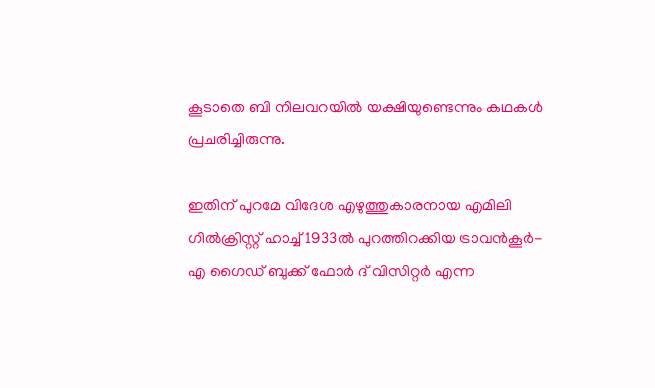കൂടാതെ ബി നിലവറയില്‍ യക്ഷിയുണ്ടെന്നും കഥകള്‍ പ്രചരിച്ചിരുന്നു.

ഇതിന് പുറമേ വിദേശ എഴുത്തുകാരനായ എമിലി ഗില്‍ക്രിസ്റ്റ് ഹാച്ച് 1933ല്‍ പുറത്തിറക്കിയ ട്രാവന്‍കൂര്‍- എ ഗൈഡ് ബുക്ക് ഫോര്‍ ദ് വിസിറ്റര്‍ എന്ന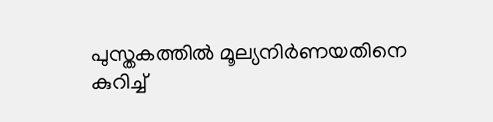പുസ്തകത്തില്‍ മൂല്യനിര്‍ണയതിനെ കുറിച്ച്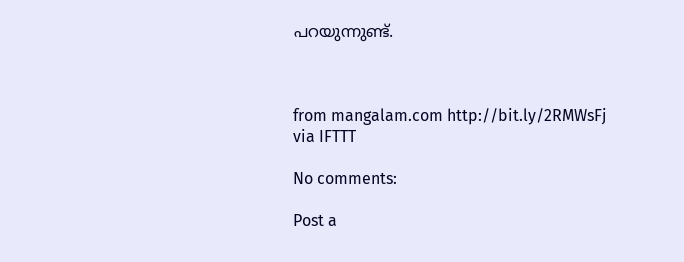പറയുന്നുണ്ട്.



from mangalam.com http://bit.ly/2RMWsFj
via IFTTT

No comments:

Post a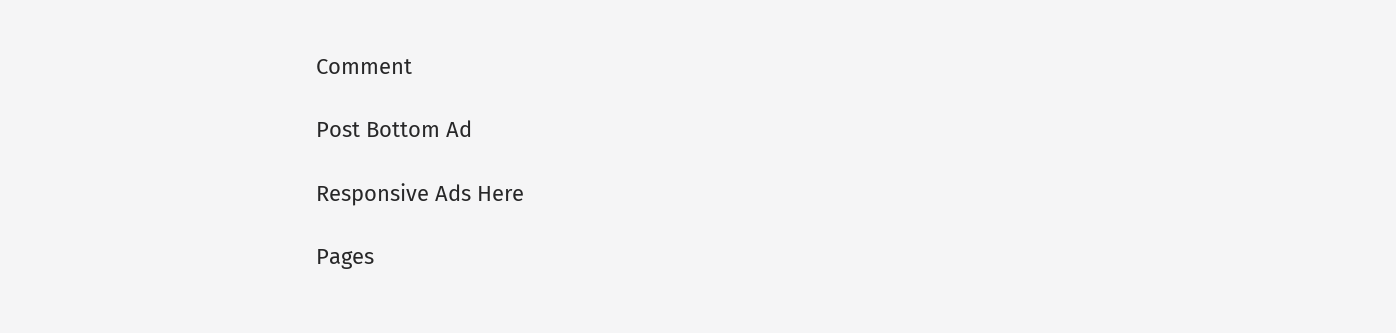Comment

Post Bottom Ad

Responsive Ads Here

Pages